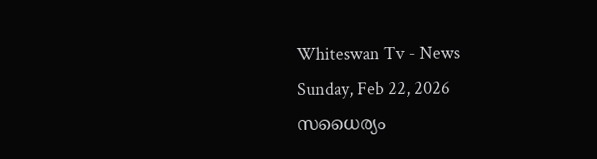Whiteswan Tv - News
Sunday, Feb 22, 2026
സധൈര്യം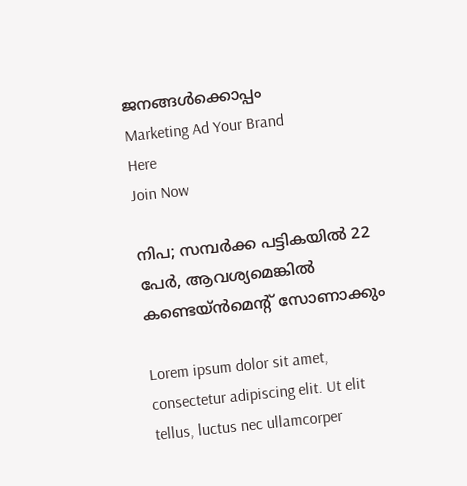ജനങ്ങൾക്കൊപ്പം
Marketing Ad Your Brand
Here
Join Now

നിപ; സമ്പർക്ക പട്ടികയിൽ 22 പേർ, ആവശ്യമെങ്കിൽ കണ്ടെയ്ൻമെന്റ് സോണാക്കും

Lorem ipsum dolor sit amet, consectetur adipiscing elit. Ut elit tellus, luctus nec ullamcorper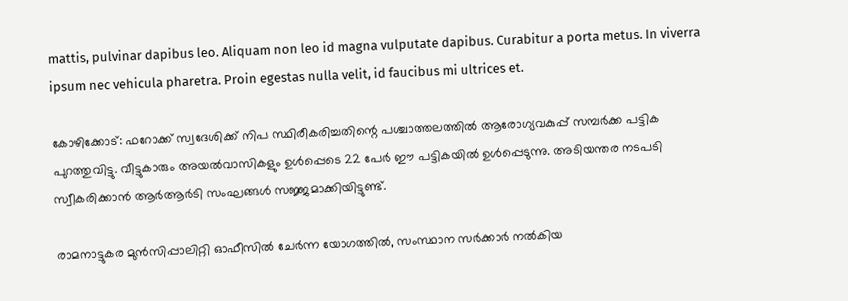mattis, pulvinar dapibus leo. Aliquam non leo id magna vulputate dapibus. Curabitur a porta metus. In viverra ipsum nec vehicula pharetra. Proin egestas nulla velit, id faucibus mi ultrices et.

കോഴിക്കോട്: ഫറോക്ക് സ്വദേശിക്ക് നിപ സ്ഥിരീകരിച്ചതിന്റെ പശ്ചാത്തലത്തിൽ ആരോഗ്യവകുപ്പ് സമ്പർക്ക പട്ടിക പുറത്തുവിട്ടു. വീട്ടുകാരും അയൽവാസികളും ഉൾപ്പെടെ 22 പേർ ഈ പട്ടികയിൽ ഉൾപ്പെടുന്നു. അടിയന്തര നടപടി സ്വീകരിക്കാൻ ആർആർടി സംഘങ്ങൾ സജ്ജമാക്കിയിട്ടുണ്ട്.

രാമനാട്ടുകര മുൻസിപ്പാലിറ്റി ഓഫീസിൽ ചേർന്ന യോഗത്തിൽ, സംസ്ഥാന സർക്കാർ നൽകിയ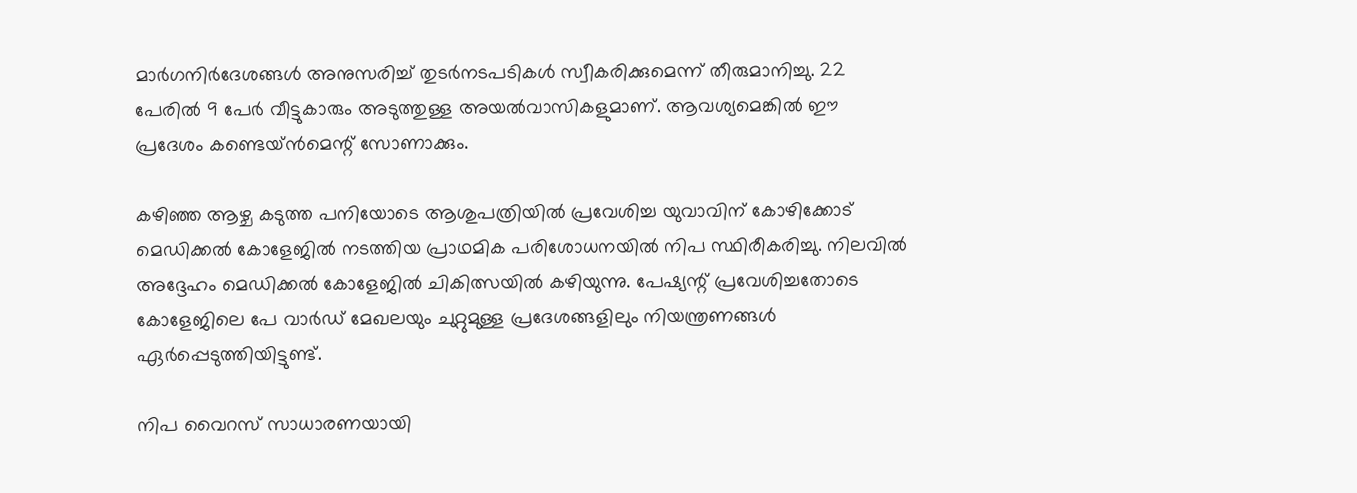മാർഗനിർദേശങ്ങൾ അനുസരിച്ച് തുടർനടപടികൾ സ്വീകരിക്കുമെന്ന് തീരുമാനിച്ചു. 22 പേരിൽ 9 പേർ വീട്ടുകാരും അടുത്തുള്ള അയൽവാസികളുമാണ്. ആവശ്യമെങ്കിൽ ഈ പ്രദേശം കണ്ടെയ്ൻമെന്റ് സോണാക്കും.

കഴിഞ്ഞ ആഴ്ച കടുത്ത പനിയോടെ ആശുപത്രിയിൽ പ്രവേശിച്ച യുവാവിന് കോഴിക്കോട് മെഡിക്കൽ കോളേജിൽ നടത്തിയ പ്രാഥമിക പരിശോധനയിൽ നിപ സ്ഥിരീകരിച്ചു. നിലവിൽ അദ്ദേഹം മെഡിക്കൽ കോളേജിൽ ചികിത്സയിൽ കഴിയുന്നു. പേഷ്യന്റ് പ്രവേശിച്ചതോടെ കോളേജിലെ പേ വാർഡ് മേഖലയും ചുറ്റുമുള്ള പ്രദേശങ്ങളിലും നിയന്ത്രണങ്ങൾ ഏർപ്പെടുത്തിയിട്ടുണ്ട്.

നിപ വൈറസ് സാധാരണയായി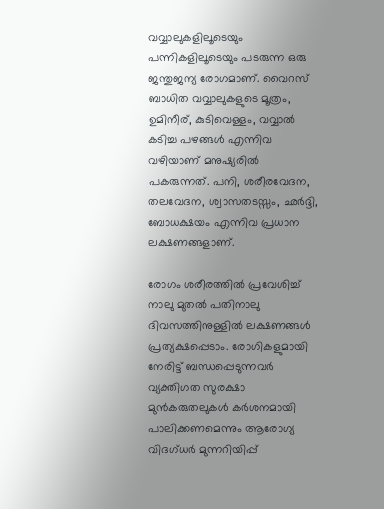വവ്വാലുകളിലൂടെയും പന്നികളിലൂടെയും പടരുന്ന ഒരു ജന്തുജന്യ രോഗമാണ്. വൈറസ് ബാധിത വവ്വാലുകളുടെ മൂത്രം, ഉമിനീര്, കുടിവെള്ളം, വവ്വാൽ കടിച്ച പഴങ്ങൾ എന്നിവ വഴിയാണ് മനുഷ്യരിൽ പകരുന്നത്. പനി, ശരീരവേദന, തലവേദന, ശ്വാസതടസ്സം, ഛർദ്ദി, ബോധക്ഷയം എന്നിവ പ്രധാന ലക്ഷണങ്ങളാണ്.

രോഗം ശരീരത്തിൽ പ്രവേശിച്ച് നാലു മുതൽ പതിനാലു ദിവസത്തിനുള്ളിൽ ലക്ഷണങ്ങൾ പ്രത്യക്ഷപ്പെടാം. രോഗികളുമായി നേരിട്ട് ബന്ധപ്പെടുന്നവർ വ്യക്തിഗത സുരക്ഷാ മുൻകരുതലുകൾ കർശനമായി പാലിക്കണമെന്നും ആരോഗ്യ വിദഗ്ധർ മുന്നറിയിപ്പ്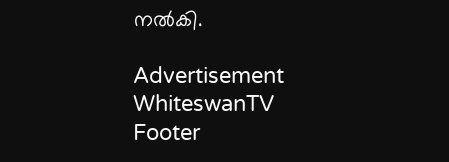നൽകി.

Advertisement
WhiteswanTV Footer